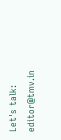Let's talk: editor@tmv.in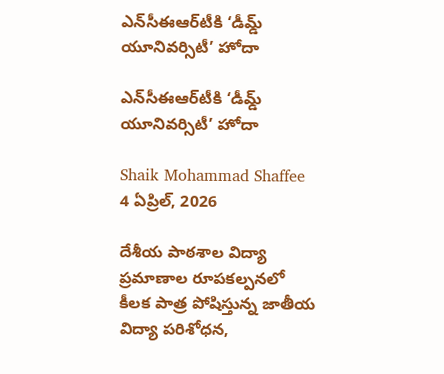ఎన్‌సీఈఆర్‌టీకి ‘డీమ్డ్ యూనివర్సిటీ’ హోదా

ఎన్‌సీఈఆర్‌టీకి ‘డీమ్డ్ యూనివర్సిటీ’ హోదా

Shaik Mohammad Shaffee
4 ఏప్రిల్, 2026

దేశీయ పాఠశాల విద్యా ప్రమాణాల రూపకల్పనలో కీలక పాత్ర పోషిస్తున్న జాతీయ విద్యా పరిశోధన,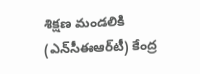శిక్షణ మండలికి (ఎన్‌సీఈఆర్‌టీ) కేంద్ర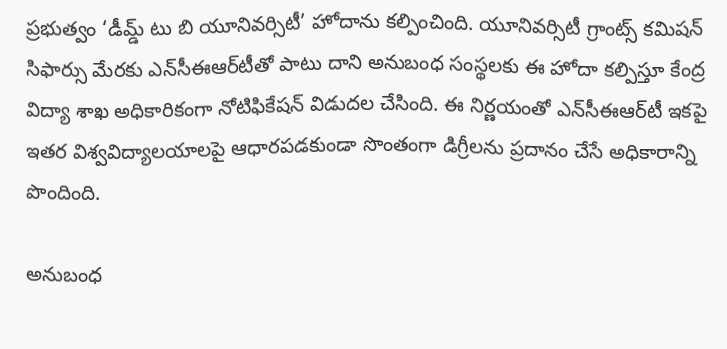ప్రభుత్వం ‘డీమ్డ్‌ టు బి యూనివర్సిటీ’ హోదాను కల్పించింది. యూనివర్సిటీ గ్రాంట్స్ కమిషన్ సిఫార్సు మేరకు ఎన్‌సీఈఆర్‌టీతో పాటు దాని అనుబంధ సంస్థలకు ఈ హోదా కల్పిస్తూ కేంద్ర విద్యా శాఖ అధికారికంగా నోటిఫికేషన్ విడుదల చేసింది. ఈ నిర్ణయంతో ఎన్‌సీఈఆర్‌టీ ఇకపై ఇతర విశ్వవిద్యాలయాలపై ఆధారపడకుండా సొంతంగా డిగ్రీలను ప్రదానం చేసే అధికారాన్ని పొందింది.

అనుబంధ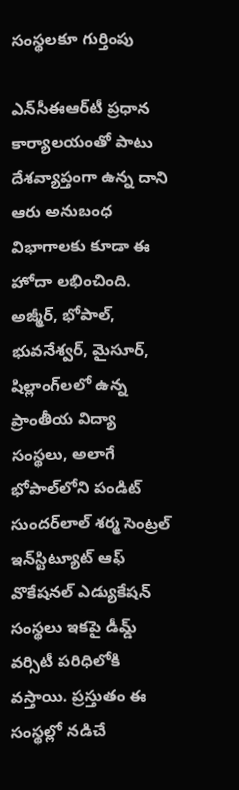సంస్థలకూ గుర్తింపు

ఎన్‌సీఈఆర్‌టీ ప్రధాన కార్యాలయంతో పాటు దేశవ్యాప్తంగా ఉన్న దాని ఆరు అనుబంధ విభాగాలకు కూడా ఈ హోదా లభించింది. అజ్మీర్, భోపాల్, భువనేశ్వర్, మైసూర్, షిల్లాంగ్‌లలో ఉన్న ప్రాంతీయ విద్యా సంస్థలు, అలాగే భోపాల్‌లోని పండిట్ సుందర్‌లాల్ శర్మ సెంట్రల్ ఇన్‌స్టిట్యూట్ ఆఫ్ వొకేషనల్ ఎడ్యుకేషన్ సంస్థలు ఇకపై డీమ్డ్ వర్సిటీ పరిధిలోకి వస్తాయి. ప్రస్తుతం ఈ సంస్థల్లో నడిచే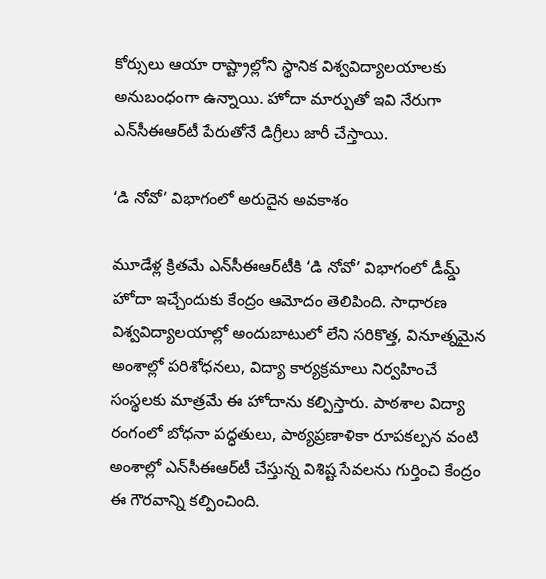కోర్సులు ఆయా రాష్ట్రాల్లోని స్థానిక విశ్వవిద్యాలయాలకు అనుబంధంగా ఉన్నాయి. హోదా మార్పుతో ఇవి నేరుగా ఎన్‌సీఈఆర్‌టీ పేరుతోనే డిగ్రీలు జారీ చేస్తాయి.

‘డి నోవో’ విభాగంలో అరుదైన అవకాశం

మూడేళ్ల క్రితమే ఎన్‌సీఈఆర్‌టీకి ‘డి నోవో’ విభాగంలో డీమ్డ్ హోదా ఇచ్చేందుకు కేంద్రం ఆమోదం తెలిపింది. సాధారణ విశ్వవిద్యాలయాల్లో అందుబాటులో లేని సరికొత్త, వినూత్నమైన అంశాల్లో పరిశోధనలు, విద్యా కార్యక్రమాలు నిర్వహించే సంస్థలకు మాత్రమే ఈ హోదాను కల్పిస్తారు. పాఠశాల విద్యా రంగంలో బోధనా పద్ధతులు, పాఠ్యప్రణాళికా రూపకల్పన వంటి అంశాల్లో ఎన్‌సీఈఆర్‌టీ చేస్తున్న విశిష్ట సేవలను గుర్తించి కేంద్రం ఈ గౌరవాన్ని కల్పించింది.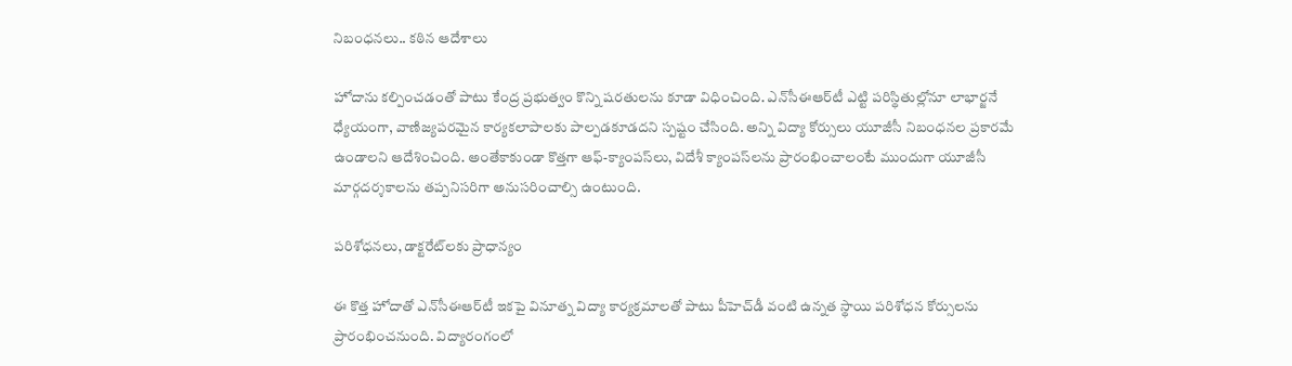నిబంధనలు.. కఠిన ఆదేశాలు

హోదాను కల్పించడంతో పాటు కేంద్ర ప్రభుత్వం కొన్ని షరతులను కూడా విధించింది. ఎన్‌సీఈఆర్‌టీ ఎట్టి పరిస్థితుల్లోనూ లాభార్జనే ధ్యేయంగా, వాణిజ్యపరమైన కార్యకలాపాలకు పాల్పడకూడదని స్పష్టం చేసింది. అన్ని విద్యా కోర్సులు యూజీసీ నిబంధనల ప్రకారమే ఉండాలని ఆదేశించింది. అంతేకాకుండా కొత్తగా ఆఫ్‌-క్యాంపస్‌లు, విదేశీ క్యాంపస్‌లను ప్రారంభించాలంటే ముందుగా యూజీసీ మార్గదర్శకాలను తప్పనిసరిగా అనుసరించాల్సి ఉంటుంది.

పరిశోధనలు, డాక్టరేట్‌లకు ప్రాధాన్యం

ఈ కొత్త హోదాతో ఎన్‌సీఈఆర్‌టీ ఇకపై వినూత్న విద్యా కార్యక్రమాలతో పాటు పీహెచ్‌డీ వంటి ఉన్నత స్థాయి పరిశోధన కోర్సులను ప్రారంభించనుంది. విద్యారంగంలో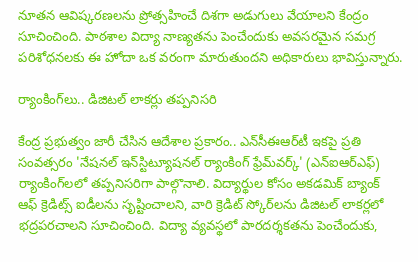నూతన ఆవిష్కరణలను ప్రోత్సహించే దిశగా అడుగులు వేయాలని కేంద్రం సూచించింది. పాఠశాల విద్యా నాణ్యతను పెంచేందుకు అవసరమైన సమగ్ర పరిశోధనలకు ఈ హోదా ఒక వరంగా మారుతుందని అధికారులు భావిస్తున్నారు.

ర్యాంకింగ్‌లు.. డిజిటల్ లాకర్లు తప్పనిసరి

కేంద్ర ప్రభుత్వం జారీ చేసిన ఆదేశాల ప్రకారం.. ఎన్‌సీఈఆర్‌టీ ఇకపై ప్రతి సంవత్సరం 'నేషనల్ ఇన్‌స్టిట్యూషనల్ ర్యాంకింగ్ ఫ్రేమ్‌వర్క్' (ఎన్‌ఐఆర్‌ఎఫ్) ర్యాంకింగ్‌లలో తప్పనిసరిగా పాల్గొనాలి. విద్యార్థుల కోసం అకడమిక్ బ్యాంక్ ఆఫ్ క్రెడిట్స్ ఐడీలను సృష్టించాలని, వారి క్రెడిట్ స్కోర్‌లను డిజిటల్ లాకర్లలో భద్రపరచాలని సూచించింది. విద్యా వ్యవస్థలో పారదర్శకతను పెంచేందుకు,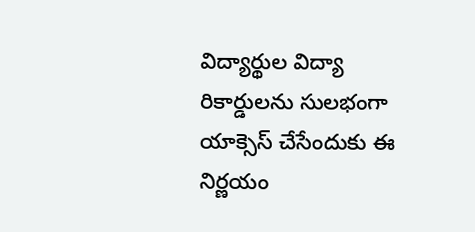విద్యార్థుల విద్యా రికార్డులను సులభంగా యాక్సెస్ చేసేందుకు ఈ నిర్ణయం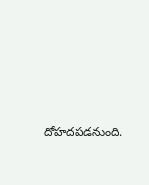దోహదపడనుంది.